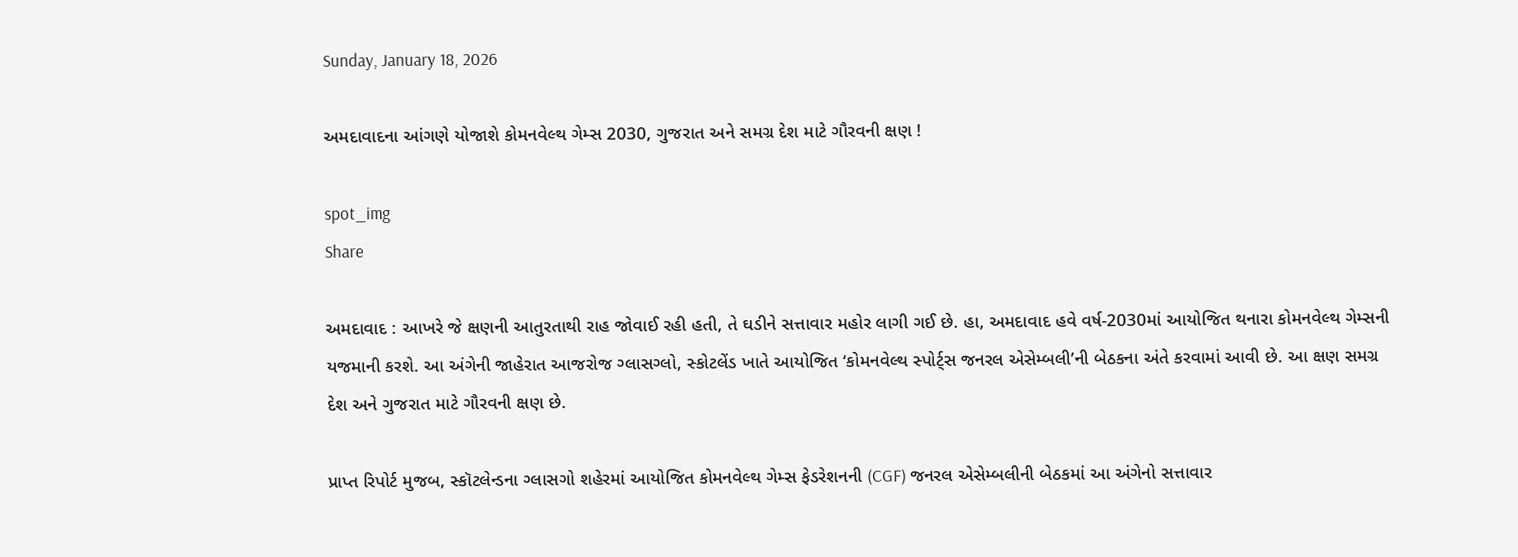Sunday, January 18, 2026

અમદાવાદના આંગણે યોજાશે કોમનવેલ્થ ગેમ્સ 2030, ગુજરાત અને સમગ્ર દેશ માટે ગૌરવની ક્ષણ !

spot_img
Share

અમદાવાદ : આખરે જે ક્ષણની આતુરતાથી રાહ જોવાઈ રહી હતી, તે ઘડીને સત્તાવાર મહોર લાગી ગઈ છે. હા, અમદાવાદ હવે વર્ષ-2030માં આયોજિત થનારા કોમનવેલ્થ ગેમ્સની યજમાની કરશે. આ અંગેની જાહેરાત આજરોજ ગ્લાસગ્લો, સ્કોટલેંડ ખાતે આયોજિત ‘કોમનવેલ્થ સ્પોર્ટ્સ જનરલ એસેમ્બલી’ની બેઠકના અંતે કરવામાં આવી છે. આ ક્ષણ સમગ્ર દેશ અને ગુજરાત માટે ગૌરવની ક્ષણ છે.

પ્રાપ્ત રિપોર્ટ મુજબ, સ્કૉટલેન્ડના ગ્લાસગો શહેરમાં આયોજિત કોમનવેલ્થ ગેમ્સ ફેડરેશનની (CGF) જનરલ એસેમ્બલીની બેઠકમાં આ અંગેનો સત્તાવાર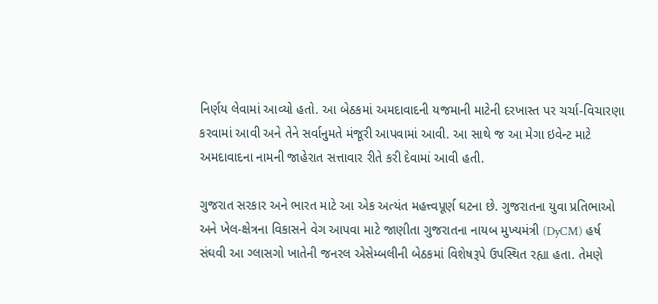નિર્ણય લેવામાં આવ્યો હતો. આ બેઠકમાં અમદાવાદની યજમાની માટેની દરખાસ્ત પર ચર્ચા-વિચારણા કરવામાં આવી અને તેને સર્વાનુમતે મંજૂરી આપવામાં આવી. આ સાથે જ આ મેગા ઇવેન્ટ માટે અમદાવાદના નામની જાહેરાત સત્તાવાર રીતે કરી દેવામાં આવી હતી.

ગુજરાત સરકાર અને ભારત માટે આ એક અત્યંત મહત્ત્વપૂર્ણ ઘટના છે. ગુજરાતના યુવા પ્રતિભાઓ અને ખેલ-ક્ષેત્રના વિકાસને વેગ આપવા માટે જાણીતા ગુજરાતના નાયબ મુખ્યમંત્રી (DyCM) હર્ષ સંઘવી આ ગ્લાસગો ખાતેની જનરલ એસેમ્બલીની બેઠકમાં વિશેષરૂપે ઉપસ્થિત રહ્યા હતા. તેમણે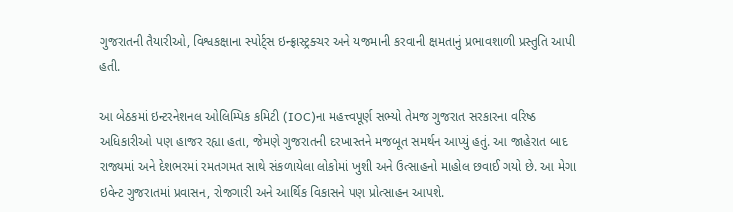ગુજરાતની તૈયારીઓ, વિશ્વકક્ષાના સ્પોર્ટ્સ ઇન્ફ્રાસ્ટ્રક્ચર અને યજમાની કરવાની ક્ષમતાનું પ્રભાવશાળી પ્રસ્તુતિ આપી હતી.

આ બેઠકમાં ઇન્ટરનેશનલ ઓલિમ્પિક કમિટી (IOC)ના મહત્ત્વપૂર્ણ સભ્યો તેમજ ગુજરાત સરકારના વરિષ્ઠ અધિકારીઓ પણ હાજર રહ્યા હતા, જેમણે ગુજરાતની દરખાસ્તને મજબૂત સમર્થન આપ્યું હતું. આ જાહેરાત બાદ રાજ્યમાં અને દેશભરમાં રમતગમત સાથે સંકળાયેલા લોકોમાં ખુશી અને ઉત્સાહનો માહોલ છવાઈ ગયો છે. આ મેગા ઇવેન્ટ ગુજરાતમાં પ્રવાસન, રોજગારી અને આર્થિક વિકાસને પણ પ્રોત્સાહન આપશે.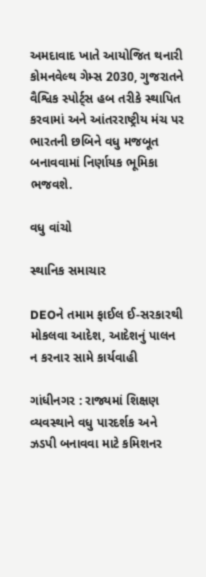અમદાવાદ ખાતે આયોજિત થનારી કોમનવેલ્થ ગેમ્સ 2030, ગુજરાતને વૈશ્વિક સ્પોર્ટ્સ હબ તરીકે સ્થાપિત કરવામાં અને આંતરરાષ્ટ્રીય મંચ પર ભારતની છબિને વધુ મજબૂત બનાવવામાં નિર્ણાયક ભૂમિકા ભજવશે.

વધુ વાંચો

સ્થાનિક સમાચાર

DEOને તમામ ફાઈલ ઈ-સરકારથી મોકલવા આદેશ, આદેશનું પાલન ન કરનાર સામે કાર્યવાહી

ગાંધીનગર : રાજ્યમાં શિક્ષણ વ્યવસ્થાને વધુ પારદર્શક અને ઝડપી બનાવવા માટે કમિશનર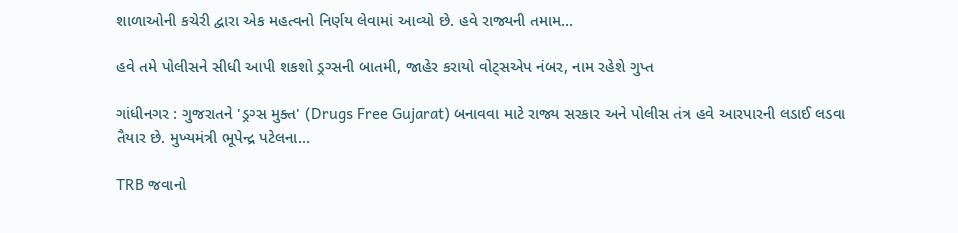શાળાઓની કચેરી દ્વારા એક મહત્વનો નિર્ણય લેવામાં આવ્યો છે. હવે રાજ્યની તમામ...

હવે તમે પોલીસને સીધી આપી શકશો ડ્રગ્સની બાતમી, જાહેર કરાયો વોટ્સએપ નંબર, નામ રહેશે ગુપ્ત

ગાંધીનગર : ગુજરાતને 'ડ્રગ્સ મુક્ત' (Drugs Free Gujarat) બનાવવા માટે રાજ્ય સરકાર અને પોલીસ તંત્ર હવે આરપારની લડાઈ લડવા તૈયાર છે. મુખ્યમંત્રી ભૂપેન્દ્ર પટેલના...

TRB જવાનો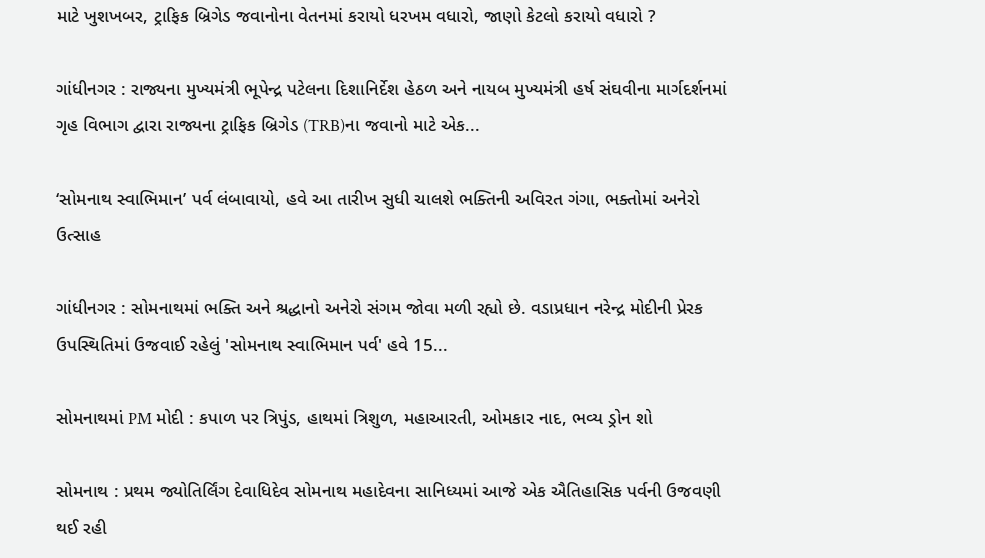માટે ખુશખબર, ટ્રાફિક બ્રિગેડ જવાનોના વેતનમાં કરાયો ધરખમ વધારો, જાણો કેટલો કરાયો વધારો ?

ગાંધીનગર : રાજ્યના મુખ્યમંત્રી ભૂપેન્દ્ર પટેલના દિશાનિર્દેશ હેઠળ અને નાયબ મુખ્યમંત્રી હર્ષ સંઘવીના માર્ગદર્શનમાં ગૃહ વિભાગ દ્વારા રાજ્યના ટ્રાફિક બ્રિગેડ (TRB)ના જવાનો માટે એક...

‘સોમનાથ સ્વાભિમાન’ પર્વ લંબાવાયો, હવે આ તારીખ સુધી ચાલશે ભક્તિની અવિરત ગંગા, ભક્તોમાં અનેરો ઉત્સાહ

ગાંધીનગર : સોમનાથમાં ભક્તિ અને શ્રદ્ધાનો અનેરો સંગમ જોવા મળી રહ્યો છે. વડાપ્રધાન નરેન્દ્ર મોદીની પ્રેરક ઉપસ્થિતિમાં ઉજવાઈ રહેલું 'સોમનાથ સ્વાભિમાન પર્વ' હવે 15...

સોમનાથમાં PM મોદી : કપાળ પર ત્રિપુંડ, હાથમાં ત્રિશુળ, મહાઆરતી, ઓમકાર નાદ, ભવ્ય ડ્રોન શો

સોમનાથ : પ્રથમ જ્યોતિર્લિંગ દેવાધિદેવ સોમનાથ મહાદેવના સાનિધ્યમાં આજે એક ઐતિહાસિક પર્વની ઉજવણી થઈ રહી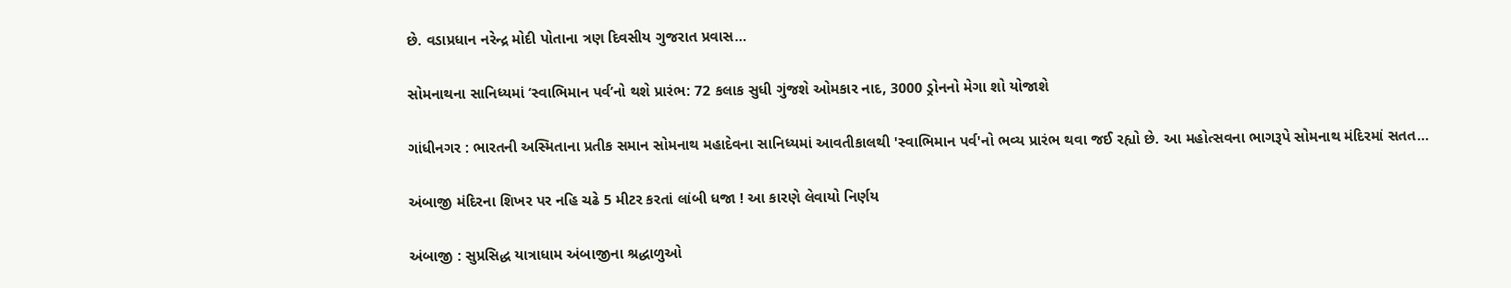છે. વડાપ્રધાન નરેન્દ્ર મોદી પોતાના ત્રણ દિવસીય ગુજરાત પ્રવાસ...

સોમનાથના સાનિધ્યમાં ‘સ્વાભિમાન પર્વ’નો થશે પ્રારંભ: 72 કલાક સુધી ગુંજશે ઓમકાર નાદ, 3000 ડ્રોનનો મેગા શો યોજાશે

ગાંધીનગર : ભારતની અસ્મિતાના પ્રતીક સમાન સોમનાથ મહાદેવના સાનિધ્યમાં આવતીકાલથી 'સ્વાભિમાન પર્વ'નો ભવ્ય પ્રારંભ થવા જઈ રહ્યો છે. આ મહોત્સવના ભાગરૂપે સોમનાથ મંદિરમાં સતત...

અંબાજી મંદિરના શિખર પર નહિ ચઢે 5 મીટર કરતાં લાંબી ધજા ! આ કારણે લેવાયો નિર્ણય

અંબાજી : સુપ્રસિદ્ધ યાત્રાધામ અંબાજીના શ્રદ્ધાળુઓ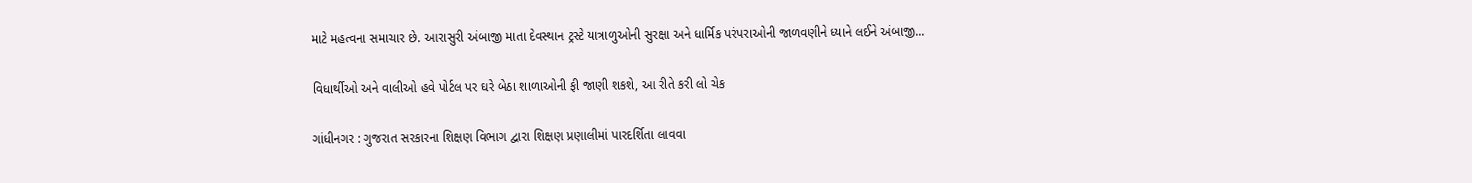માટે મહત્વના સમાચાર છે. આરાસુરી અંબાજી માતા દેવસ્થાન ટ્રસ્ટે યાત્રાળુઓની સુરક્ષા અને ધાર્મિક પરંપરાઓની જાળવણીને ધ્યાને લઈને અંબાજી...

વિધાર્થીઓ અને વાલીઓ હવે પોર્ટલ પર ઘરે બેઠા શાળાઓની ફી જાણી શકશે, આ રીતે કરી લો ચેક

ગાંધીનગર : ગુજરાત સરકારના શિક્ષણ વિભાગ દ્વારા શિક્ષણ પ્રણાલીમાં પારદર્શિતા લાવવા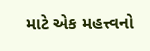માટે એક મહત્ત્વનો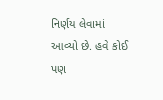નિર્ણય લેવામાં આવ્યો છે. હવે કોઈ પણ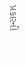પ્રકારની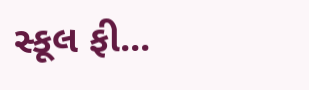સ્કૂલ ફી...